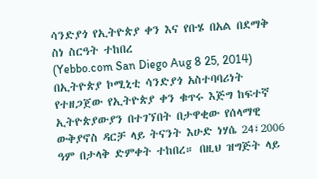ሳንድያጎ የኢትዮጵያ ቀን እና የቡሄ በአል በደማቅ ስነ ስርዓት ተከበረ
(Yebbo.com San Diego Aug 8 25, 2014) በኢትዮጵያ ኮሚኒቲ ሳንድያጎ አስተባባሪነት የተዘጋጀው የኢትዮጵያ ቀን ቁጥሩ እጅግ ከፍተኛ ኢትዮጵያውያን በተገኘበት በታዋቂው የሰላማዊ ውቅያኖስ ዳርቻ ላይ ትናንት እሁድ ነሃሴ 24፣2006 ዓም በታላቅ ድምቀት ተከበረ። በዚህ ዝግጅት ላይ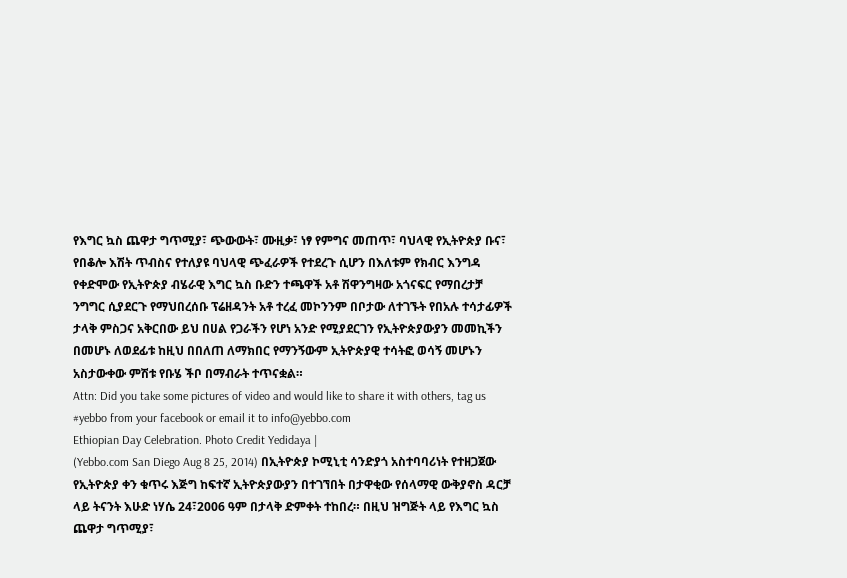የእግር ኳስ ጨዋታ ግጥሚያ፣ ጭውውት፣ ሙዚቃ፣ ነፃ የምግና መጠጥ፣ ባህላዊ የኢትዮጵያ ቡና፣ የበቆሎ እሽት ጥብስና የተለያዩ ባህላዊ ጭፈራዎች የተደረጉ ሲሆን በእለቱም የክብር እንግዳ የቀድሞው የኢትዮጵያ ብሄራዊ እግር ኳስ ቡድን ተጫዋች አቶ ሽዋንግዛው አጎናፍር የማበረታቻ ንግግር ሲያደርጉ የማህበረሰቡ ፕሬዘዳንት አቶ ተረፈ መኮንንም በቦታው ለተገኙት የበአሉ ተሳታፊዎች ታላቅ ምስጋና አቅርበው ይህ በሀል የጋራችን የሆነ አንድ የሚያደርገን የኢትዮጵያውያን መመኪችን በመሆኑ ለወደፊቱ ከዚህ በበለጠ ለማክበር የማንኝውም ኢትዮጵያዊ ተሳትፎ ወሳኝ መሆኑን አስታውቀው ምሽቱ የቡሄ ችቦ በማብራት ተጥናቋል።
Attn: Did you take some pictures of video and would like to share it with others, tag us #yebbo from your facebook or email it to info@yebbo.com
Ethiopian Day Celebration. Photo Credit Yedidaya |
(Yebbo.com San Diego Aug 8 25, 2014) በኢትዮጵያ ኮሚኒቲ ሳንድያጎ አስተባባሪነት የተዘጋጀው የኢትዮጵያ ቀን ቁጥሩ እጅግ ከፍተኛ ኢትዮጵያውያን በተገኘበት በታዋቂው የሰላማዊ ውቅያኖስ ዳርቻ ላይ ትናንት እሁድ ነሃሴ 24፣2006 ዓም በታላቅ ድምቀት ተከበረ። በዚህ ዝግጅት ላይ የእግር ኳስ ጨዋታ ግጥሚያ፣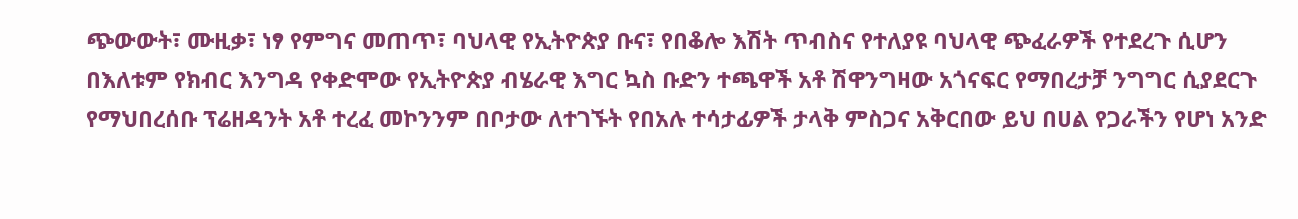ጭውውት፣ ሙዚቃ፣ ነፃ የምግና መጠጥ፣ ባህላዊ የኢትዮጵያ ቡና፣ የበቆሎ እሽት ጥብስና የተለያዩ ባህላዊ ጭፈራዎች የተደረጉ ሲሆን በእለቱም የክብር እንግዳ የቀድሞው የኢትዮጵያ ብሄራዊ እግር ኳስ ቡድን ተጫዋች አቶ ሽዋንግዛው አጎናፍር የማበረታቻ ንግግር ሲያደርጉ የማህበረሰቡ ፕሬዘዳንት አቶ ተረፈ መኮንንም በቦታው ለተገኙት የበአሉ ተሳታፊዎች ታላቅ ምስጋና አቅርበው ይህ በሀል የጋራችን የሆነ አንድ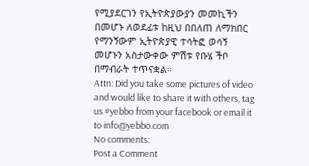የሚያደርገን የኢትዮጵያውያን መመኪችን በመሆኑ ለወደፊቱ ከዚህ በበለጠ ለማክበር የማንኝውም ኢትዮጵያዊ ተሳትፎ ወሳኝ መሆኑን አስታውቀው ምሽቱ የቡሄ ችቦ በማብራት ተጥናቋል።
Attn: Did you take some pictures of video and would like to share it with others, tag us #yebbo from your facebook or email it to info@yebbo.com
No comments:
Post a Comment